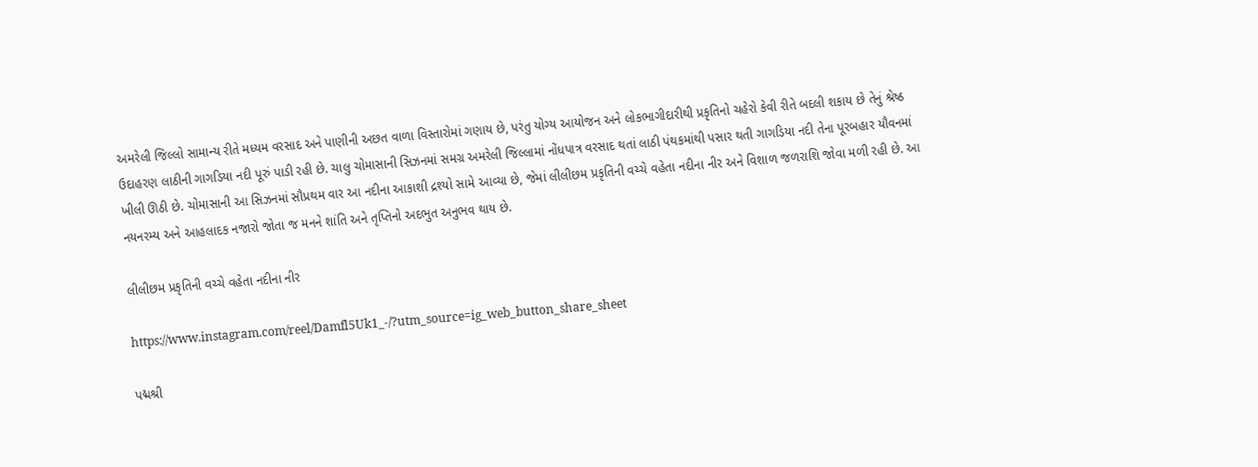અમરેલી જિલ્લો સામાન્ય રીતે મધ્યમ વરસાદ અને પાણીની અછત વાળા વિસ્તારોમાં ગણાય છે, પરંતુ યોગ્ય આયોજન અને લોકભાગીદારીથી પ્રકૃતિનો ચહેરો કેવી રીતે બદલી શકાય છે તેનું શ્રેષ્ઠ ઉદાહરણ લાઠીની ગાગડિયા નદી પૂરું પાડી રહી છે. ચાલુ ચોમાસાની સિઝનમાં સમગ્ર અમરેલી જિલ્લામાં નોંધપાત્ર વરસાદ થતાં લાઠી પંથકમાંથી પસાર થતી ગાગડિયા નદી તેના પૂરબહાર યૌવનમાં ખીલી ઊઠી છે. ચોમાસાની આ સિઝનમાં સૌપ્રથમ વાર આ નદીના આકાશી દ્રશ્યો સામે આવ્યા છે, જેમાં લીલીછમ પ્રકૃતિની વચ્ચે વહેતા નદીના નીર અને વિશાળ જળરાશિ જોવા મળી રહી છે. આ નયનરમ્ય અને આહલાદક નજારો જોતા જ મનને શાંતિ અને તૃપ્તિનો અદભુત અનુભવ થાય છે.

લીલીછમ પ્રકૃતિની વચ્ચે વહેતા નદીના નીર

https://www.instagram.com/reel/Damfl5Uk1_-/?utm_source=ig_web_button_share_sheet

પદ્મશ્રી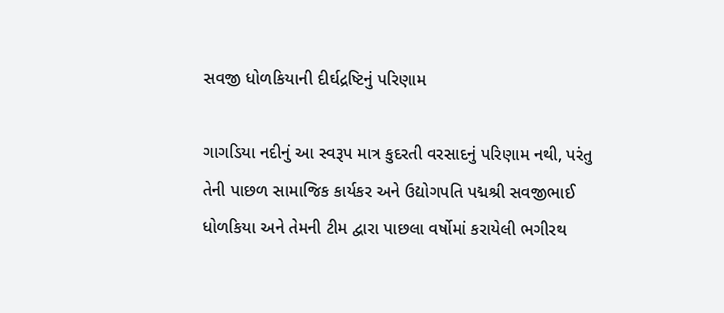સવજી ધોળકિયાની દીર્ઘદ્રષ્ટિનું પરિણામ

ગાગડિયા નદીનું આ સ્વરૂપ માત્ર કુદરતી વરસાદનું પરિણામ નથી, પરંતુ તેની પાછળ સામાજિક કાર્યકર અને ઉદ્યોગપતિ પદ્મશ્રી સવજીભાઈ ધોળકિયા અને તેમની ટીમ દ્વારા પાછલા વર્ષોમાં કરાયેલી ભગીરથ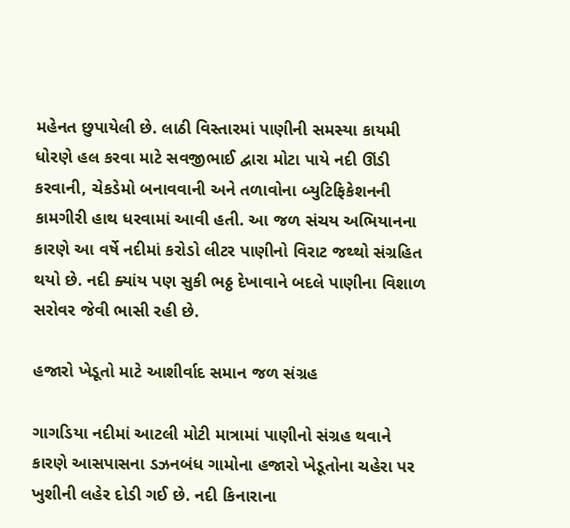મહેનત છુપાયેલી છે. લાઠી વિસ્તારમાં પાણીની સમસ્યા કાયમી ધોરણે હલ કરવા માટે સવજીભાઈ દ્વારા મોટા પાયે નદી ઊંડી કરવાની, ચેકડેમો બનાવવાની અને તળાવોના બ્યુટિફિકેશનની કામગીરી હાથ ધરવામાં આવી હતી. આ જળ સંચય અભિયાનના કારણે આ વર્ષે નદીમાં કરોડો લીટર પાણીનો વિરાટ જથ્થો સંગ્રહિત થયો છે. નદી ક્યાંય પણ સુકી ભઠ્ઠ દેખાવાને બદલે પાણીના વિશાળ સરોવર જેવી ભાસી રહી છે.

હજારો ખેડૂતો માટે આશીર્વાદ સમાન જળ સંગ્રહ

ગાગડિયા નદીમાં આટલી મોટી માત્રામાં પાણીનો સંગ્રહ થવાને કારણે આસપાસના ડઝનબંધ ગામોના હજારો ખેડૂતોના ચહેરા પર ખુશીની લહેર દોડી ગઈ છે. નદી કિનારાના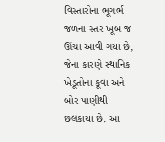વિસ્તારોના ભૂગર્ભ જળના સ્તર ખૂબ જ ઊંચા આવી ગયા છે, જેના કારણે સ્થાનિક ખેડૂતોના કૂવા અને બોર પાણીથી છલકાયા છે. આ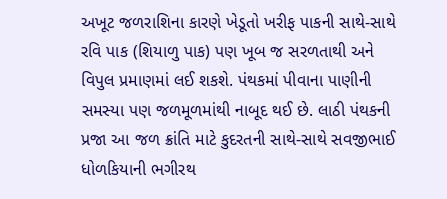અખૂટ જળરાશિના કારણે ખેડૂતો ખરીફ પાકની સાથે-સાથે રવિ પાક (શિયાળુ પાક) પણ ખૂબ જ સરળતાથી અને વિપુલ પ્રમાણમાં લઈ શકશે. પંથકમાં પીવાના પાણીની સમસ્યા પણ જળમૂળમાંથી નાબૂદ થઈ છે. લાઠી પંથકની પ્રજા આ જળ ક્રાંતિ માટે કુદરતની સાથે-સાથે સવજીભાઈ ધોળકિયાની ભગીરથ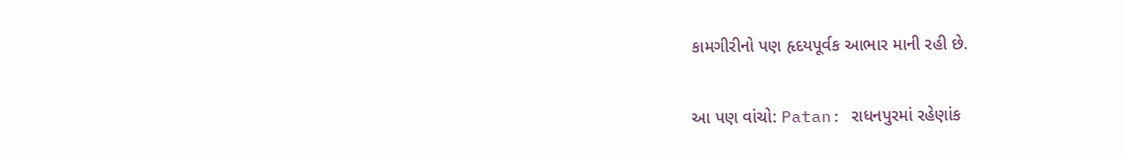કામગીરીનો પણ હૃદયપૂર્વક આભાર માની રહી છે.

આ પણ વાંચો: Patan: રાધનપુરમાં રહેણાંક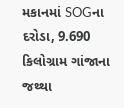મકાનમાં SOGના દરોડા, 9.690 કિલોગ્રામ ગાંજાના જથ્થા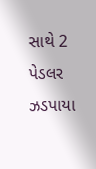સાથે 2 પેડલર ઝડપાયા